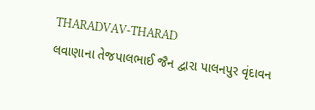THARADVAV-THARAD
લવાણાના તેજપાલભાઈ જૈન દ્વારા પાલનપુર વૃંદાવન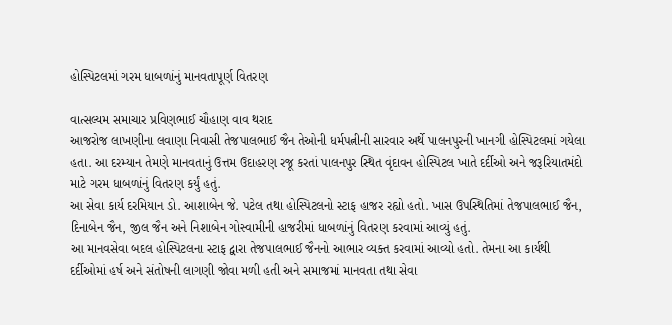હોસ્પિટલમાં ગરમ ધાબળાંનું માનવતાપૂર્ણ વિતરણ

વાત્સલ્યમ સમાચાર પ્રવિણભાઈ ચૌહાણ વાવ થરાદ
આજરોજ લાખણીના લવાણા નિવાસી તેજપાલભાઈ જૈન તેઓની ધર્મપત્નીની સારવાર અર્થે પાલનપુરની ખાનગી હોસ્પિટલમાં ગયેલા હતા. આ દરમ્યાન તેમણે માનવતાનું ઉત્તમ ઉદાહરણ રજૂ કરતાં પાલનપુર સ્થિત વૃંદાવન હોસ્પિટલ ખાતે દર્દીઓ અને જરૂરિયાતમંદો માટે ગરમ ધાબળાંનું વિતરણ કર્યું હતું.
આ સેવા કાર્ય દરમિયાન ડો. આશાબેન જે. પટેલ તથા હોસ્પિટલનો સ્ટાફ હાજર રહ્યો હતો. ખાસ ઉપસ્થિતિમાં તેજપાલભાઈ જૈન, દિનાબેન જૈન, જીલ જૈન અને નિશાબેન ગોસ્વામીની હાજરીમાં ધાબળાંનું વિતરણ કરવામાં આવ્યું હતું.
આ માનવસેવા બદલ હોસ્પિટલના સ્ટાફ દ્વારા તેજપાલભાઈ જૈનનો આભાર વ્યક્ત કરવામાં આવ્યો હતો. તેમના આ કાર્યથી દર્દીઓમાં હર્ષ અને સંતોષની લાગણી જોવા મળી હતી અને સમાજમાં માનવતા તથા સેવા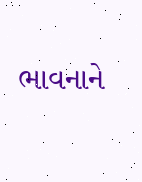ભાવનાને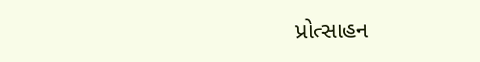પ્રોત્સાહન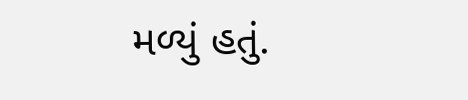મળ્યું હતું.